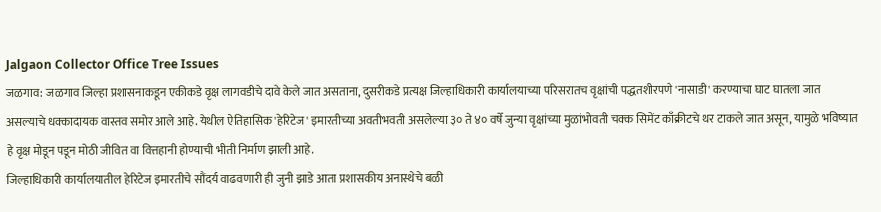Jalgaon Collector Office Tree Issues
जळगाव: जळगाव जिल्हा प्रशासनाकडून एकीकडे वृक्ष लागवडीचे दावे केले जात असताना, दुसरीकडे प्रत्यक्ष जिल्हाधिकारी कार्यालयाच्या परिसरातच वृक्षांची पद्धतशीरपणे 'नासाडी' करण्याचा घाट घातला जात असल्याचे धक्कादायक वास्तव समोर आले आहे. येथील ऐतिहासिक 'हेरिटेज' इमारतीच्या अवतीभवती असलेल्या ३० ते ४० वर्षे जुन्या वृक्षांच्या मुळांभोवती चक्क सिमेंट काँक्रीटचे थर टाकले जात असून, यामुळे भविष्यात हे वृक्ष मोडून पडून मोठी जीवित वा वित्तहानी होण्याची भीती निर्माण झाली आहे.
जिल्हाधिकारी कार्यालयातील हेरिटेज इमारतीचे सौंदर्य वाढवणारी ही जुनी झाडे आता प्रशासकीय अनास्थेचे बळी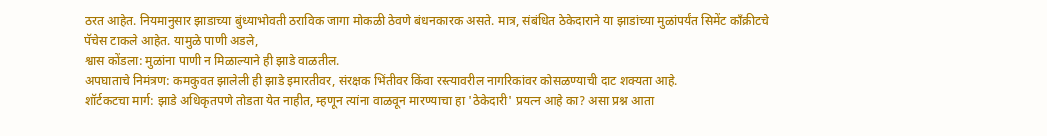ठरत आहेत. नियमानुसार झाडाच्या बुंध्याभोवती ठराविक जागा मोकळी ठेवणे बंधनकारक असते. मात्र, संबंधित ठेकेदाराने या झाडांच्या मुळांपर्यंत सिमेंट काँक्रीटचे पॅचेस टाकले आहेत. यामुळे पाणी अडले,
श्वास कोंडला: मुळांना पाणी न मिळाल्याने ही झाडे वाळतील.
अपघाताचे निमंत्रण: कमकुवत झालेली ही झाडे इमारतीवर, संरक्षक भिंतीवर किंवा रस्त्यावरील नागरिकांवर कोसळण्याची दाट शक्यता आहे.
शॉर्टकटचा मार्ग: झाडे अधिकृतपणे तोडता येत नाहीत, म्हणून त्यांना वाळवून मारण्याचा हा 'ठेकेदारी' प्रयत्न आहे का? असा प्रश्न आता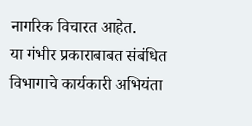नागरिक विचारत आहेत.
या गंभीर प्रकाराबाबत संबंधित विभागाचे कार्यकारी अभियंता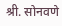श्री. सोनवणे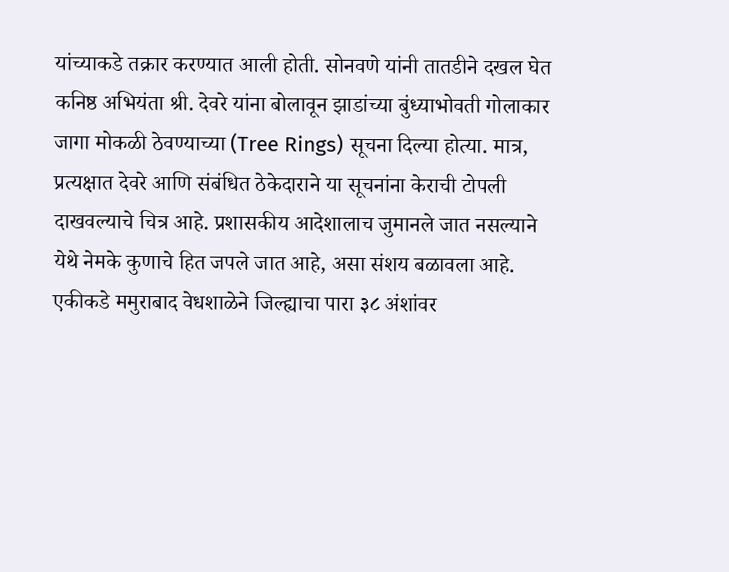यांच्याकडे तक्रार करण्यात आली होती. सोनवणे यांनी तातडीने दखल घेत कनिष्ठ अभियंता श्री. देवरे यांना बोलावून झाडांच्या बुंध्याभोवती गोलाकार जागा मोकळी ठेवण्याच्या (Tree Rings) सूचना दिल्या होत्या. मात्र, प्रत्यक्षात देवरे आणि संबंधित ठेकेदाराने या सूचनांना केराची टोपली दाखवल्याचे चित्र आहे. प्रशासकीय आदेशालाच जुमानले जात नसल्याने येथे नेमके कुणाचे हित जपले जात आहे, असा संशय बळावला आहे.
एकीकडे ममुराबाद वेधशाळेने जिल्ह्याचा पारा ३८ अंशांवर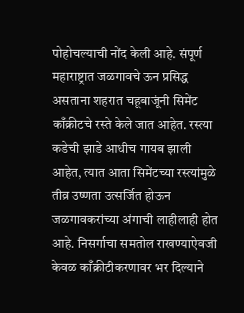पोहोचल्याची नोंद केली आहे. संपूर्ण महाराष्ट्रात जळगावचे ऊन प्रसिद्ध असताना शहरात चहूबाजूंनी सिमेंट काँक्रीटचे रस्ते केले जात आहेत. रस्त्या कडेची झाडे आधीच गायब झाली आहेत, त्यात आता सिमेंटच्या रस्त्यांमुळे तीव्र उष्णता उत्सर्जित होऊन जळगावकरांच्या अंगाची लाहीलाही होत आहे. निसर्गाचा समतोल राखण्याऐवजी केवळ काँक्रीटीकरणावर भर दिल्याने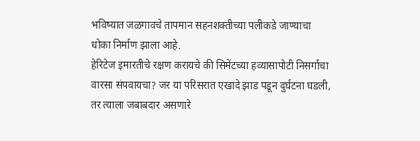भविष्यात जळगावचे तापमान सहनशक्तीच्या पलीकडे जाण्याचा धोका निर्माण झाला आहे.
हेरिटेज इमारतीचे रक्षण करायचे की सिमेंटच्या हव्यासापोटी निसर्गाचा वारसा संपवायचा? जर या परिसरात एखादे झाड पडून दुर्घटना घडली, तर त्याला जबाबदार असणारे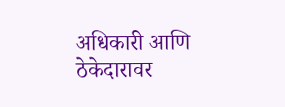अधिकारी आणि ठेकेदारावर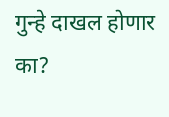गुन्हे दाखल होणार का?